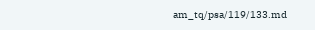am_tq/psa/119/133.md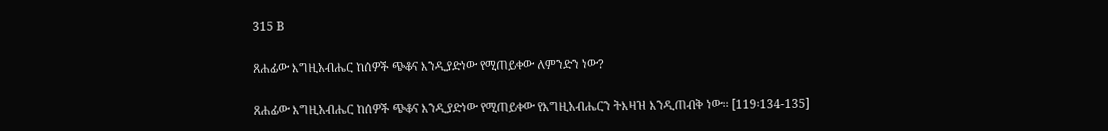315 B

ጸሐፊው እግዚአብሔር ከሰዎች ጭቆና እንዲያድነው የሚጠይቀው ለምንድን ነው?

ጸሐፊው እግዚአብሔር ከሰዎች ጭቆና እንዲያድነው የሚጠይቀው የእግዚአብሔርን ትእዛዝ እንዲጠብቅ ነው፡፡ [119፡134-135]